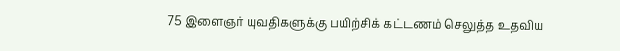75 இளைஞர் யுவதிகளுக்கு பயிற்சிக் கட்டணம் செலுத்த உதவிய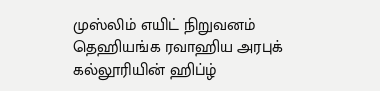முஸ்லிம் எயிட் நிறுவனம்
தெஹியங்க ரவாஹிய அரபுக் கல்லூரியின் ஹிப்ழ்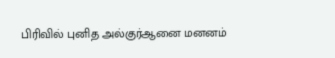பிரிவில் புனித அல்குர்ஆனை மனனம்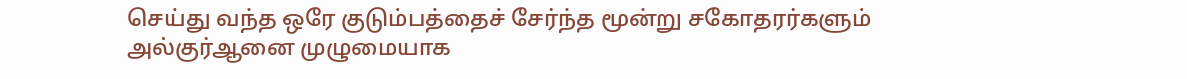செய்து வந்த ஒரே குடும்பத்தைச் சேர்ந்த மூன்று சகோதரர்களும் அல்குர்ஆனை முழுமையாக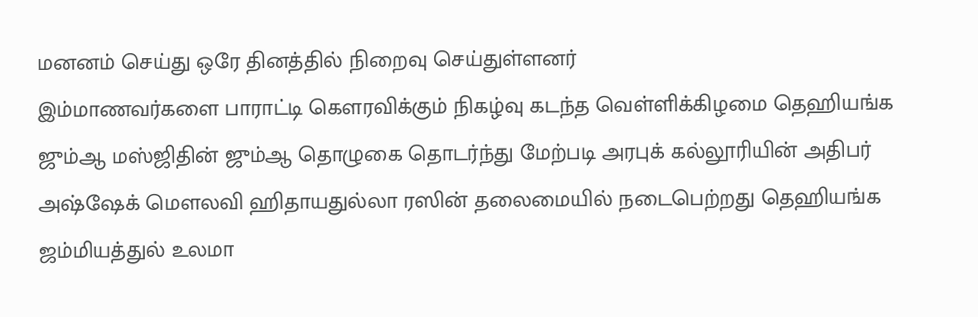மனனம் செய்து ஒரே தினத்தில் நிறைவு செய்துள்ளனர்
இம்மாணவர்களை பாராட்டி கௌரவிக்கும் நிகழ்வு கடந்த வெள்ளிக்கிழமை தெஹியங்க ஜும்ஆ மஸ்ஜிதின் ஜும்ஆ தொழுகை தொடர்ந்து மேற்படி அரபுக் கல்லூரியின் அதிபர் அஷ்ஷேக் மெளலவி ஹிதாயதுல்லா ரஸின் தலைமையில் நடைபெற்றது தெஹியங்க ஜம்மியத்துல் உலமா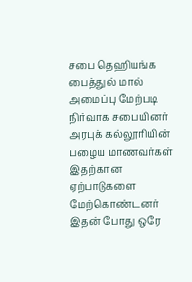சபை தெஹியங்க பைத்துல் மால் அமைப்பு மேற்படி நிர்வாக சபையினர் அரபுக் கல்லூரியின் பழைய மாணவர்கள் இதற்கான ஏற்பாடுகளை மேற்கொண்டனர் இதன் போது ஒரே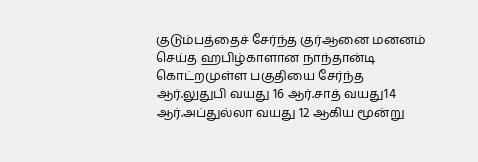குடும்பத்தைச் சேர்ந்த குர்ஆனை மனனம் செய்த ஹபிழ்காளான நாந்தான்டி கொட்றமுள்ள பகுதியை சேர்ந்த ஆர்.லுதுபி வயது 16 ஆர்.சாத் வயது14 ஆர்.அப்துல்லா வயது 12 ஆகிய மூன்று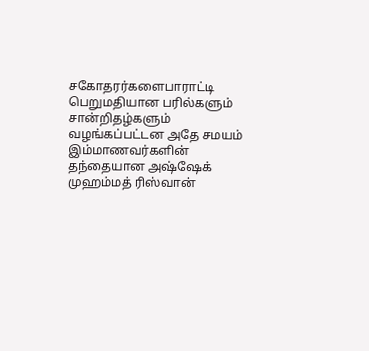சகோதரர்களைபாராட்டி பெறுமதியான பரில்களும் சான்றிதழ்களும் வழங்கப்பட்டன அதே சமயம் இம்மாணவர்களின் தந்தையான அஷ்ஷேக் முஹம்மத் ரிஸ்வான்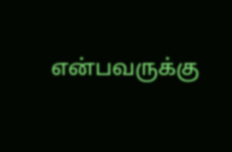என்பவருக்கு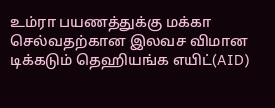உம்ரா பயணத்துக்கு மக்கா செல்வதற்கான இலவச விமான டிக்கடும் தெஹியங்க எயிட்(AID)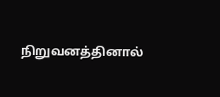நிறுவனத்தினால்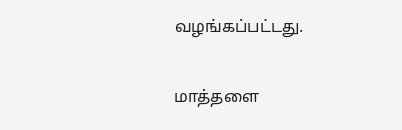வழங்கப்பட்டது.


மாத்தளை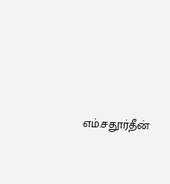எம்.சதூர்தீன்